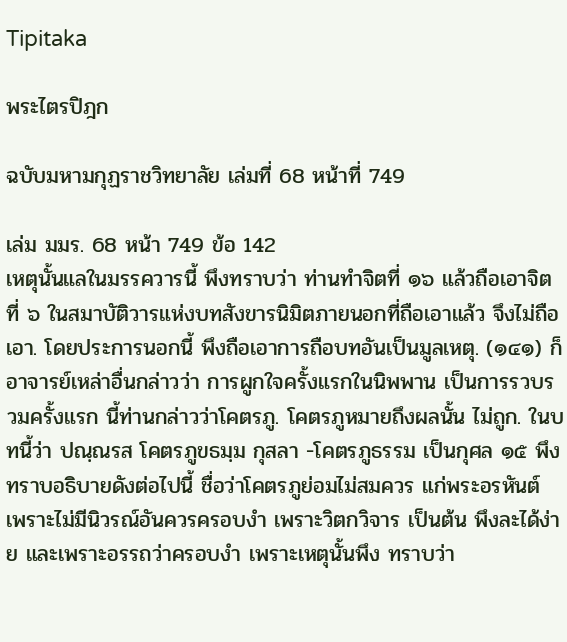Tipitaka

พระไตรปิฎก

ฉบับมหามกุฏราชวิทยาลัย เล่มที่ 68 หน้าที่ 749

เล่ม มมร. 68 หน้า 749 ข้อ 142
เหตุนั้นแลในมรรควารนี้ พึงทราบว่า ท่านทำจิตที่ ๑๖ แล้วถือเอาจิต ที่ ๖ ในสมาบัติวารแห่งบทสังขารนิมิตภายนอกที่ถือเอาแล้ว จึงไม่ถือ เอา. โดยประการนอกนี้ พึงถือเอาการถือบทอันเป็นมูลเหตุ. (๑๔๑) ก็อาจารย์เหล่าอื่นกล่าวว่า การผูกใจครั้งแรกในนิพพาน เป็นการรวบรวมครั้งแรก นี้ท่านกล่าวว่าโคตรภู. โคตรภูหมายถึงผลนั้น ไม่ถูก. ในบทนี้ว่า ปณฺณรส โคตรภูขธมฺม กุสลา -โคตรภูธรรม เป็นกุศล ๑๕ พึงทราบอธิบายดังต่อไปนี้ ชื่อว่าโคตรภูย่อมไม่สมควร แก่พระอรหันต์ เพราะไม่มีนิวรณ์อันควรครอบงำ เพราะวิตกวิจาร เป็นต้น พึงละได้ง่าย และเพราะอรรถว่าครอบงำ เพราะเหตุนั้นพึง ทราบว่า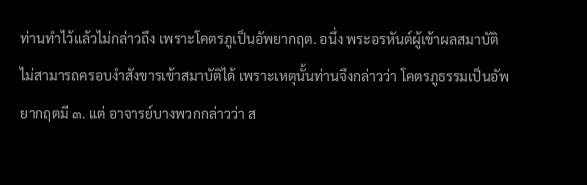ท่านทำไว้แล้วไม่กล่าวถึง เพราะโคตรภูเป็นอัพยากฤต. อนึ่ง พระอรหันต์ผู้เข้าผลสมาบัติ ไม่สามารถครอบงำสังขารเข้าสมาบัติได้ เพราะเหตุนั้นท่านจึงกล่าวว่า โคตรภูธรรมเป็นอัพยากฤตมี ๓. แต่ อาจารย์บางพวกกล่าวว่า ส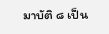มาบัติ ๘ เป็น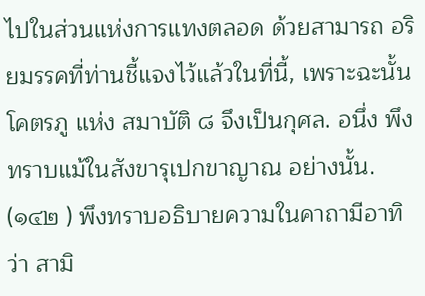ไปในส่วนแห่งการแทงตลอด ด้วยสามารถ อริยมรรคที่ท่านชี้แจงไว้แล้วในที่นี้, เพราะฉะนั้นโคตรภู แห่ง สมาบัติ ๘ จึงเป็นกุศล. อนึ่ง พึงทราบแม้ในสังขารุเปกขาญาณ อย่างนั้น. (๑๔๒ ) พึงทราบอธิบายความในคาถามีอาทิว่า สามิ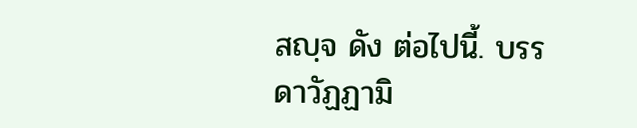สญฺจ ดัง ต่อไปนี้. บรรดาวัฏฏามิ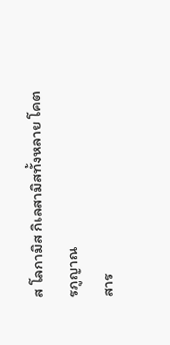ส โลกามิส กิเลสามิสทั้งหลาย โคตรภูญาณ
สาร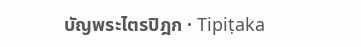บัญพระไตรปิฎก · Tipiṭaka